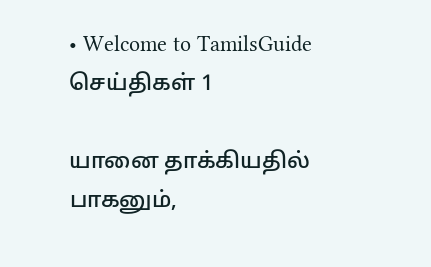• Welcome to TamilsGuide
செய்திகள் 1

யானை தாக்கியதில் பாகனும்,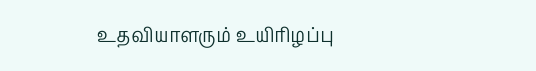உதவியாளரும் உயிரிழப்பு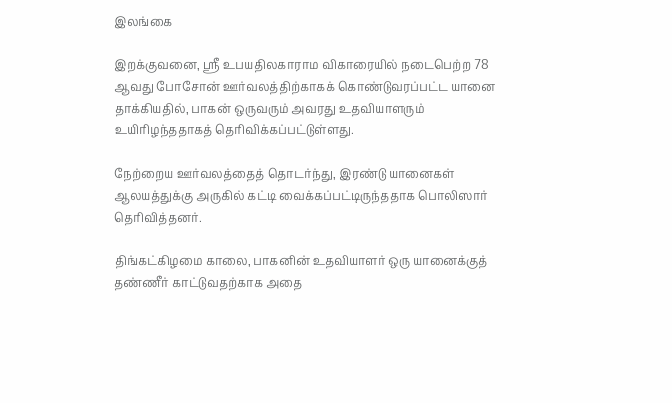இலங்கை

இறக்குவனை, ஸ்ரீ உபயதிலகாராம விகாரையில் நடைபெற்ற 78 ஆவது போசோன் ஊர்வலத்திற்காகக் கொண்டுவரப்பட்ட யானை தாக்கியதில், பாகன் ஒருவரும் அவரது உதவியாளரும் உயிரிழந்ததாகத் தெரிவிக்கப்பட்டுள்ளது.

நேற்றைய ஊர்வலத்தைத் தொடர்ந்து, இரண்டு யானைகள் ஆலயத்துக்கு அருகில் கட்டி வைக்கப்பட்டிருந்ததாக பொலிஸார் தெரிவித்தனர்.

திங்கட்கிழமை காலை, பாகனின் உதவியாளர் ஒரு யானைக்குத் தண்ணீர் காட்டுவதற்காக அதை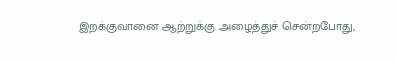இறக்குவானை ஆற்றுக்கு அழைத்துச் சென்றபோது,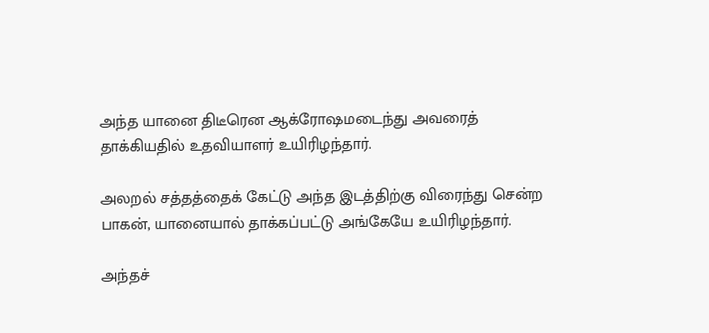அந்த யானை திடீரென ஆக்ரோஷமடைந்து அவரைத் தாக்கியதில் உதவியாளர் உயிரிழந்தார்.

அலறல் சத்தத்தைக் கேட்டு அந்த இடத்திற்கு விரைந்து சென்ற பாகன், யானையால் தாக்கப்பட்டு அங்கேயே உயிரிழந்தார்.

அந்தச்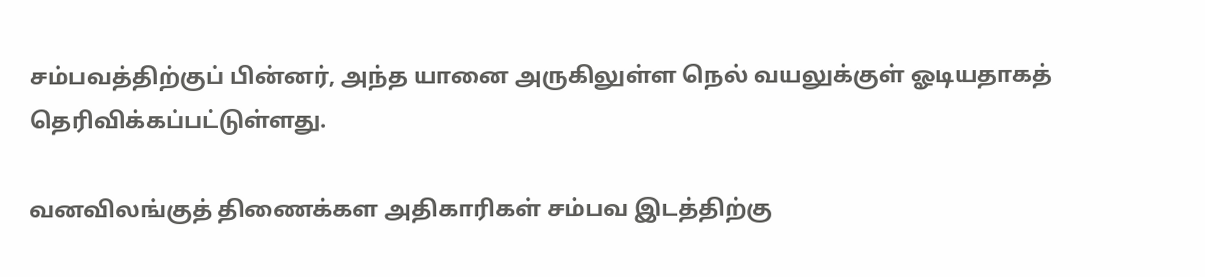சம்பவத்திற்குப் பின்னர், அந்த யானை அருகிலுள்ள நெல் வயலுக்குள் ஓடியதாகத் தெரிவிக்கப்பட்டுள்ளது.

வனவிலங்குத் திணைக்கள அதிகாரிகள் சம்பவ இடத்திற்கு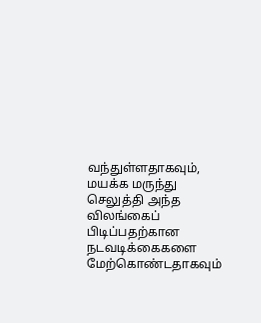வந்துள்ளதாகவும், மயக்க மருந்து செலுத்தி அந்த விலங்கைப் பிடிப்பதற்கான நடவடிக்கைகளை மேற்கொண்டதாகவும்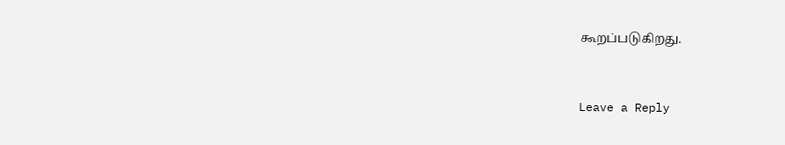கூறப்படுகிறது.


Leave a Reply